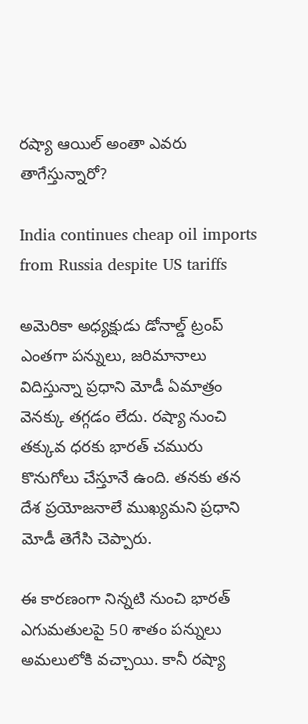రష్యా ఆయిల్ అంతా ఎవరు తాగేస్తున్నారో?

India continues cheap oil imports from Russia despite US tariffs

అమెరికా అధ్యక్షుడు డోనాల్డ్ ట్రంప్‌ ఎంతగా పన్నులు, జరిమానాలు విదిస్తున్నా ప్రధాని మోడీ ఏమాత్రం వెనక్కు తగ్గడం లేదు. రష్యా నుంచి తక్కువ ధరకు భారత్‌ చమురు కొనుగోలు చేస్తూనే ఉంది. తనకు తన దేశ ప్రయోజనాలే ముఖ్యమని ప్రధాని మోడీ తెగేసి చెప్పారు.

ఈ కారణంగా నిన్నటి నుంచి భారత్‌ ఎగుమతులపై 50 శాతం పన్నులు అమలులోకి వచ్చాయి. కానీ రష్యా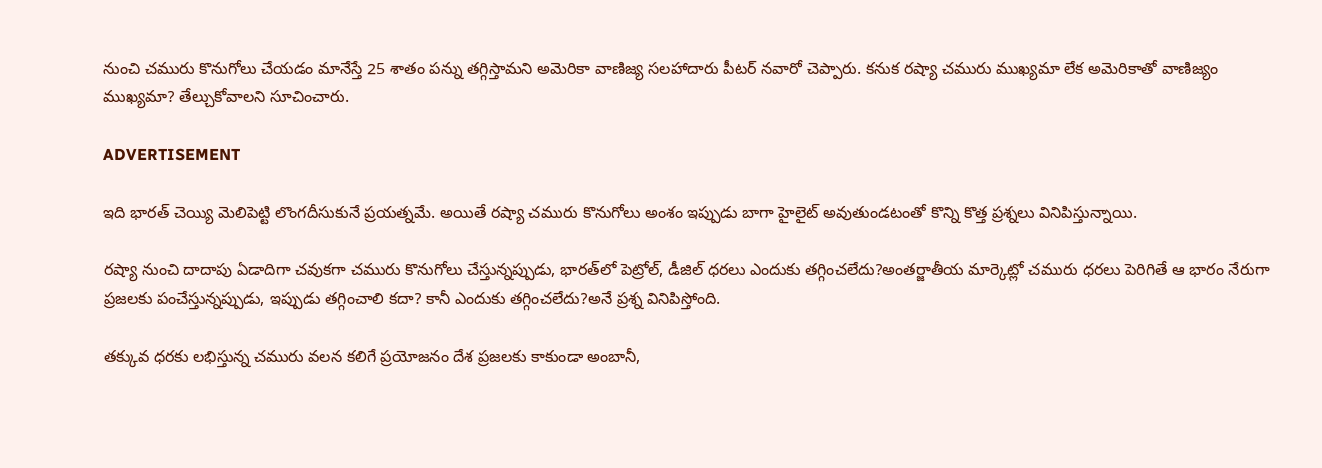నుంచి చమురు కొనుగోలు చేయడం మానేస్తే 25 శాతం పన్ను తగ్గిస్తామని అమెరికా వాణిజ్య సలహాదారు పీటర్ నవారో చెప్పారు. కనుక రష్యా చమురు ముఖ్యమా లేక అమెరికాతో వాణిజ్యం ముఖ్యమా? తేల్చుకోవాలని సూచించారు.

ADVERTISEMENT

ఇది భారత్‌ చెయ్యి మెలిపెట్టి లొంగదీసుకునే ప్రయత్నమే. అయితే రష్యా చమురు కొనుగోలు అంశం ఇప్పుడు బాగా హైలైట్ అవుతుండటంతో కొన్ని కొత్త ప్రశ్నలు వినిపిస్తున్నాయి.

రష్యా నుంచి దాదాపు ఏడాదిగా చవుకగా చమురు కొనుగోలు చేస్తున్నప్పుడు, భారత్‌లో పెట్రోల్, డీజిల్ ధరలు ఎందుకు తగ్గించలేదు?అంతర్జాతీయ మార్కెట్లో చమురు ధరలు పెరిగితే ఆ భారం నేరుగా ప్రజలకు పంచేస్తున్నప్పుడు, ఇప్పుడు తగ్గించాలి కదా? కానీ ఎందుకు తగ్గించలేదు?అనే ప్రశ్న వినిపిస్తోంది.

తక్కువ ధరకు లభిస్తున్న చమురు వలన కలిగే ప్రయోజనం దేశ ప్రజలకు కాకుండా అంబానీ,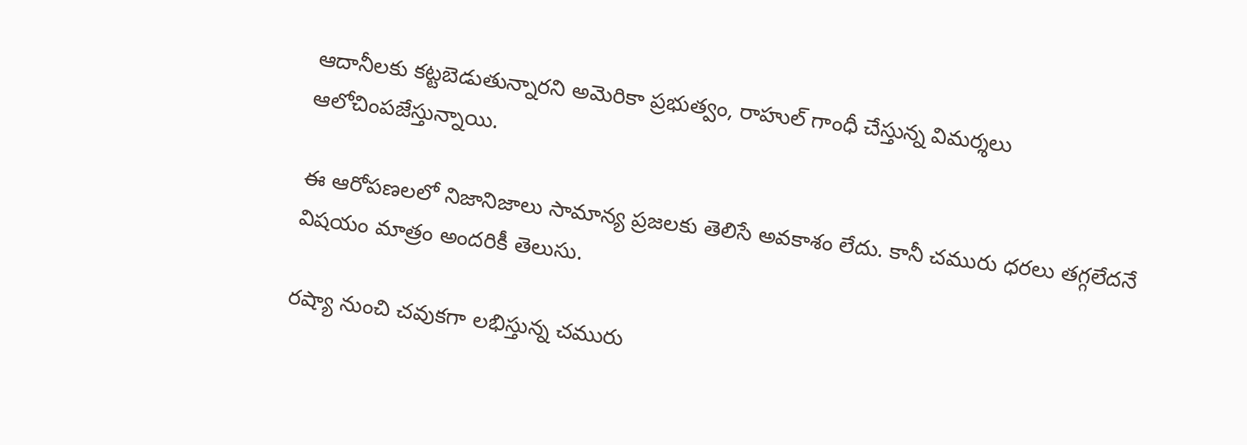ఆదానీలకు కట్టబెడుతున్నారని అమెరికా ప్రభుత్వం, రాహుల్ గాంధీ చేస్తున్న విమర్శలు ఆలోచింపజేస్తున్నాయి.

ఈ ఆరోపణలలో నిజానిజాలు సామాన్య ప్రజలకు తెలిసే అవకాశం లేదు. కానీ చమురు ధరలు తగ్గలేదనే విషయం మాత్రం అందరికీ తెలుసు.

రష్యా నుంచి చవుకగా లభిస్తున్న చమురు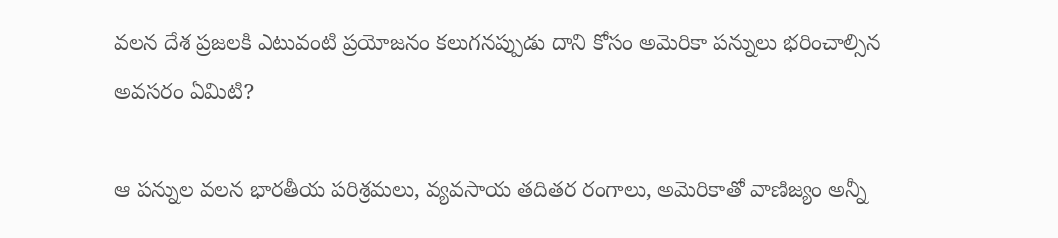వలన దేశ ప్రజలకి ఎటువంటి ప్రయోజనం కలుగనప్పుడు దాని కోసం అమెరికా పన్నులు భరించాల్సిన అవసరం ఏమిటి?

ఆ పన్నుల వలన భారతీయ పరిశ్రమలు, వ్యవసాయ తదితర రంగాలు, అమెరికాతో వాణిజ్యం అన్నీ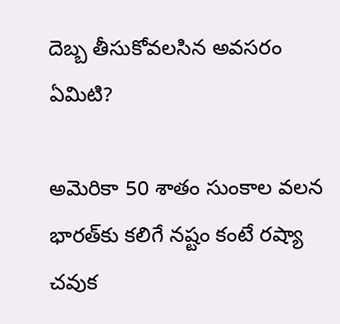దెబ్బ తీసుకోవలసిన అవసరం ఏమిటి?

అమెరికా 50 శాతం సుంకాల వలన భారత్‌కు కలిగే నష్టం కంటే రష్యా చవుక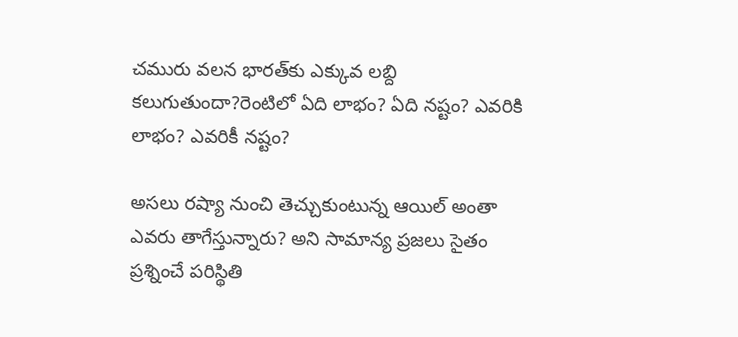చమురు వలన భారత్‌కు ఎక్కువ లబ్ది కలుగుతుందా?రెంటిలో ఏది లాభం? ఏది నష్టం? ఎవరికి లాభం? ఎవరికీ నష్టం?

అసలు రష్యా నుంచి తెచ్చుకుంటున్న ఆయిల్ అంతా ఎవరు తాగేస్తున్నారు? అని సామాన్య ప్రజలు సైతం ప్రశ్నించే పరిస్థితి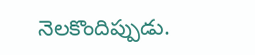నెలకొందిప్పుడు.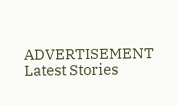ADVERTISEMENT
Latest Stories